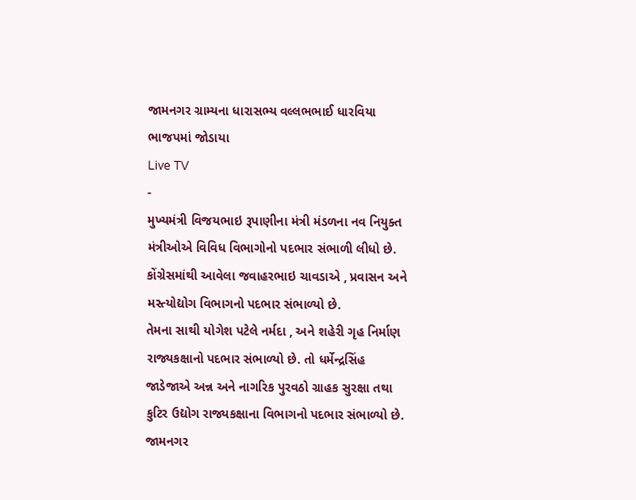જામનગર ગ્રામ્યના ધારાસભ્ય વલ્લભભાઈ ધારવિયા ભાજપમાં જોડાયા
Live TV
-
મુખ્યમંત્રી વિજયભાઇ રૂપાણીના મંત્રી મંડળના નવ નિયુક્ત મંત્રીઓએ વિવિધ વિભાગોનો પદભાર સંભાળી લીધો છે. કોંગ્રેસમાંથી આવેલા જવાહરભાઇ ચાવડાએ , પ્રવાસન અને મસ્ત્યોદ્યોગ વિભાગનો પદભાર સંભાળ્યો છે.
તેમના સાથી યોગેશ પટેલે નર્મદા , અને શહેરી ગૃહ નિર્માણ રાજ્યકક્ષાનો પદભાર સંભાળ્યો છે. તો ધર્મેન્દ્રસિંહ જાડેજાએ અન્ન અને નાગરિક પુરવઠો ગ્રાહક સુરક્ષા તથા કુટિર ઉદ્યોગ રાજ્યકક્ષાના વિભાગનો પદભાર સંભાળ્યો છે.
જામનગર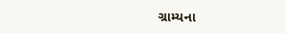ગ્રામ્યના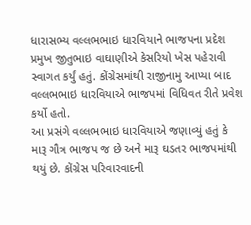ધારાસભ્ય વલ્લભભાઇ ધારવિયાને ભાજપના પ્રદેશ પ્રમુખ જીતુભાઇ વાઘાણીએ કેસરિયો ખેસ પહેરાવી સ્વાગત કર્યું હતું. કોંગ્રેસમાંથી રાજીનામુ આપ્યા બાદ વલ્લભભાઇ ધારવિયાએ ભાજપમાં વિધિવત રીતે પ્રવેશ કર્યો હતો.
આ પ્રસંગે વલ્લભભાઇ ધારવિયાએ જણાવ્યું હતું કે મારૂ ગૌત્ર ભાજપ જ છે અને મારૂ ઘડતર ભાજપમાંથી થયું છે. કોંગ્રેસ પરિવારવાદની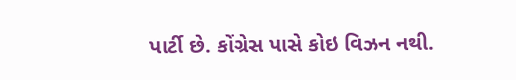પાર્ટી છે. કોંગ્રેસ પાસે કોઇ વિઝન નથી.